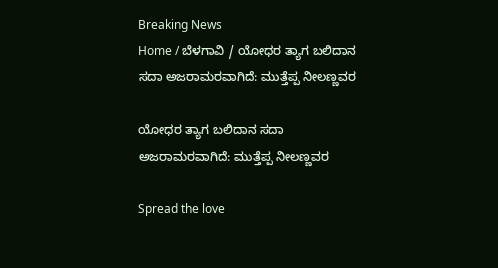Breaking News
Home / ಬೆಳಗಾವಿ / ಯೋಧರ ತ್ಯಾಗ ಬಲಿದಾನ ಸದಾ ಅಜರಾಮರವಾಗಿದೆ: ಮುತ್ತೆಪ್ಪ ನೀಲಣ್ಣವರ

ಯೋಧರ ತ್ಯಾಗ ಬಲಿದಾನ ಸದಾ ಅಜರಾಮರವಾಗಿದೆ: ಮುತ್ತೆಪ್ಪ ನೀಲಣ್ಣವರ

Spread the love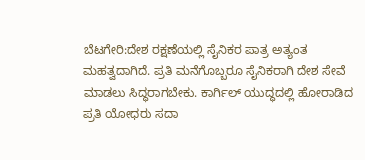ಬೆಟಗೇರಿ:ದೇಶ ರಕ್ಷಣೆಯಲ್ಲಿ ಸೈನಿಕರ ಪಾತ್ರ ಅತ್ಯಂತ ಮಹತ್ವದಾಗಿದೆ. ಪ್ರತಿ ಮನೆಗೊಬ್ಬರೂ ಸೈನಿಕರಾಗಿ ದೇಶ ಸೇವೆ ಮಾಡಲು ಸಿದ್ಧರಾಗಬೇಕು. ಕಾರ್ಗಿಲ್ ಯುದ್ಧದಲ್ಲಿ ಹೋರಾಡಿದ ಪ್ರತಿ ಯೋಧರು ಸದಾ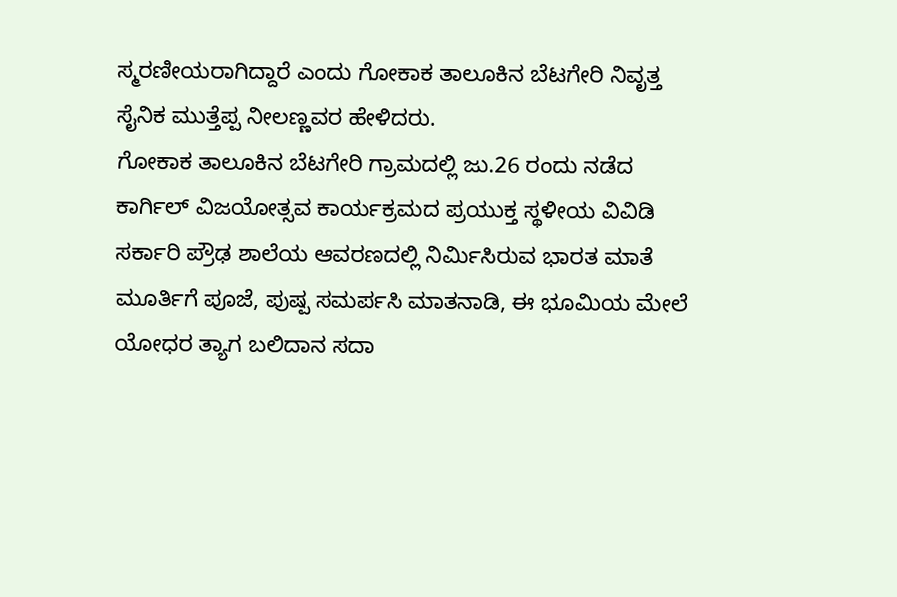ಸ್ಮರಣೀಯರಾಗಿದ್ದಾರೆ ಎಂದು ಗೋಕಾಕ ತಾಲೂಕಿನ ಬೆಟಗೇರಿ ನಿವೃತ್ತ ಸೈನಿಕ ಮುತ್ತೆಪ್ಪ ನೀಲಣ್ಣವರ ಹೇಳಿದರು.
ಗೋಕಾಕ ತಾಲೂಕಿನ ಬೆಟಗೇರಿ ಗ್ರಾಮದಲ್ಲಿ ಜು.26 ರಂದು ನಡೆದ ಕಾರ್ಗಿಲ್ ವಿಜಯೋತ್ಸವ ಕಾರ್ಯಕ್ರಮದ ಪ್ರಯುಕ್ತ ಸ್ಥಳೀಯ ವಿವಿಡಿ ಸರ್ಕಾರಿ ಪ್ರೌಢ ಶಾಲೆಯ ಆವರಣದಲ್ಲಿ ನಿರ್ಮಿಸಿರುವ ಭಾರತ ಮಾತೆ ಮೂರ್ತಿಗೆ ಪೂಜೆ, ಪುಷ್ಪ ಸಮರ್ಪಸಿ ಮಾತನಾಡಿ, ಈ ಭೂಮಿಯ ಮೇಲೆ ಯೋಧರ ತ್ಯಾಗ ಬಲಿದಾನ ಸದಾ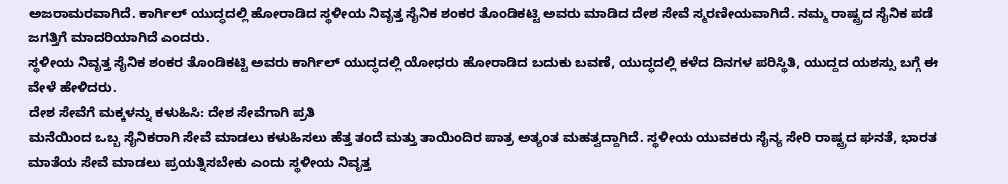ಅಜರಾಮರವಾಗಿದೆ. ಕಾರ್ಗಿಲ್ ಯುದ್ಧದಲ್ಲಿ ಹೋರಾಡಿದ ಸ್ಥಳೀಯ ನಿವೃತ್ತ ಸೈನಿಕ ಶಂಕರ ತೊಂಡಿಕಟ್ಟಿ ಅವರು ಮಾಡಿದ ದೇಶ ಸೇವೆ ಸ್ಮರಣೀಯವಾಗಿದೆ. ನಮ್ಮ ರಾಷ್ಟ್ರದ ಸೈನಿಕ ಪಡೆ ಜಗತ್ತಿಗೆ ಮಾದರಿಯಾಗಿದೆ ಎಂದರು.
ಸ್ಥಳೀಯ ನಿವೃತ್ತ ಸೈನಿಕ ಶಂಕರ ತೊಂಡಿಕಟ್ಟಿ ಅವರು ಕಾರ್ಗಿಲ್ ಯುದ್ಧದಲ್ಲಿ ಯೋಧರು ಹೋರಾಡಿದ ಬದುಕು ಬವಣೆ, ಯುದ್ಧದಲ್ಲಿ ಕಳೆದ ದಿನಗಳ ಪರಿಸ್ಥಿತಿ, ಯುದ್ದದ ಯಶಸ್ಸು ಬಗ್ಗೆ ಈ ವೇಳೆ ಹೇಳಿದರು.
ದೇಶ ಸೇವೆಗೆ ಮಕ್ಕಳನ್ನು ಕಳುಹಿಸಿ: ದೇಶ ಸೇವೆಗಾಗಿ ಪ್ರತಿ
ಮನೆಯಿಂದ ಒಬ್ಬ ಸೈನಿಕರಾಗಿ ಸೇವೆ ಮಾಡಲು ಕಳುಹಿಸಲು ಹೆತ್ತ ತಂದೆ ಮತ್ತು ತಾಯಿಂದಿರ ಪಾತ್ರ ಅತ್ಯಂತ ಮಹತ್ವದ್ದಾಗಿದೆ. ಸ್ಥಳೀಯ ಯುವಕರು ಸೈನ್ಯ ಸೇರಿ ರಾಷ್ಟ್ರದ ಘನತೆ, ಭಾರತ ಮಾತೆಯ ಸೇವೆ ಮಾಡಲು ಪ್ರಯತ್ನಿಸಬೇಕು ಎಂದು ಸ್ಥಳೀಯ ನಿವೃತ್ತ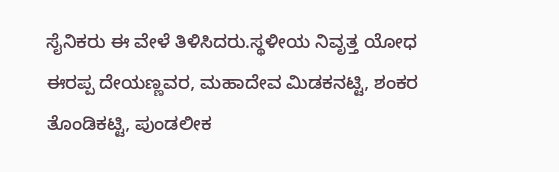ಸೈನಿಕರು ಈ ವೇಳೆ ತಿಳಿಸಿದರು.ಸ್ಥಳೀಯ ನಿವೃತ್ತ ಯೋಧ ಈರಪ್ಪ ದೇಯಣ್ಣವರ, ಮಹಾದೇವ ಮಿಡಕನಟ್ಟಿ, ಶಂಕರ ತೊಂಡಿಕಟ್ಟಿ, ಪುಂಡಲೀಕ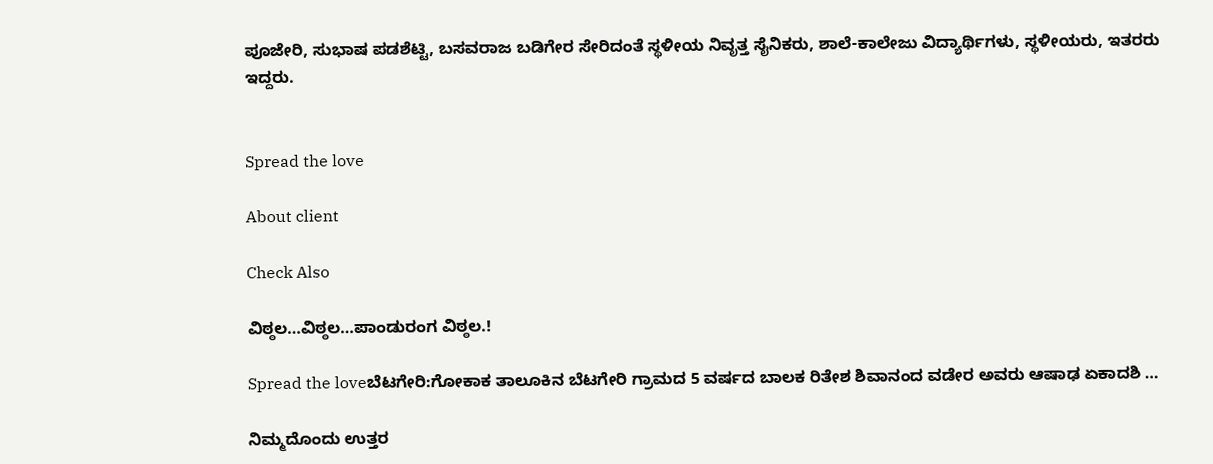ಪೂಜೇರಿ, ಸುಭಾಷ ಪಡಶೆಟ್ಟಿ, ಬಸವರಾಜ ಬಡಿಗೇರ ಸೇರಿದಂತೆ ಸ್ಥಳೀಯ ನಿವೃತ್ತ ಸೈನಿಕರು, ಶಾಲೆ-ಕಾಲೇಜು ವಿದ್ಯಾರ್ಥಿಗಳು, ಸ್ಥಳೀಯರು, ಇತರರು ಇದ್ದರು.


Spread the love

About client

Check Also

ವಿಠ್ಠಲ…ವಿಠ್ಠಲ…ಪಾಂಡುರಂಗ ವಿಠ್ಠಲ.!

Spread the loveಬೆಟಗೇರಿ:ಗೋಕಾಕ ತಾಲೂಕಿನ ಬೆಟಗೇರಿ ಗ್ರಾಮದ 5 ವರ್ಷದ ಬಾಲಕ ರಿತೇಶ ಶಿವಾನಂದ ವಡೇರ ಅವರು ಆಷಾಢ ಏಕಾದಶಿ …

ನಿಮ್ಮದೊಂದು ಉತ್ತರ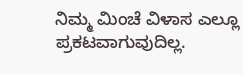ನಿಮ್ಮ ಮಿಂಚೆ ವಿಳಾಸ ಎಲ್ಲೂ ಪ್ರಕಟವಾಗುವುದಿಲ್ಲ.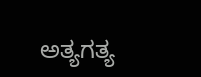ಅತ್ಯಗತ್ಯ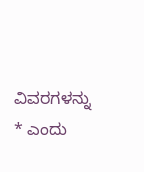ವಿವರಗಳನ್ನು * ಎಂದು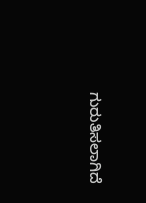ಗುರುತಿಸಲಾಗಿದೆ